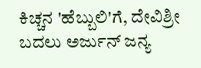ಕಿಚ್ಚನ 'ಹೆಬ್ಬುಲಿ'ಗೆ, ದೇವಿಶ್ರೀ ಬದಲು ಅರ್ಜುನ್ ಜನ್ಯ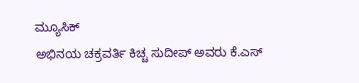ಮ್ಯೂಸಿಕ್
ಅಭಿನಯ ಚಕ್ರವರ್ತಿ ಕಿಚ್ಚ ಸುದೀಪ್ ಅವರು ಕೆ.ಎಸ್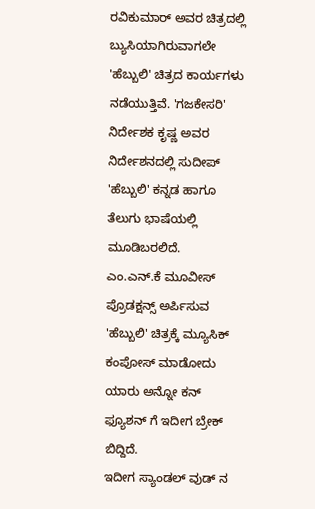ರವಿಕುಮಾರ್ ಅವರ ಚಿತ್ರದಲ್ಲಿ ಬ್ಯುಸಿಯಾಗಿರುವಾಗಲೇ 'ಹೆಬ್ಬುಲಿ' ಚಿತ್ರದ ಕಾರ್ಯಗಳು ನಡೆಯುತ್ತಿವೆ. 'ಗಜಕೇಸರಿ' ನಿರ್ದೇಶಕ ಕೃಷ್ಣ ಅವರ ನಿರ್ದೇಶನದಲ್ಲಿ ಸುದೀಪ್ 'ಹೆಬ್ಬುಲಿ' ಕನ್ನಡ ಹಾಗೂ ತೆಲುಗು ಭಾಷೆಯಲ್ಲಿ ಮೂಡಿಬರಲಿದೆ.
ಎಂ.ಎನ್.ಕೆ ಮೂವೀಸ್ ಪ್ರೊಡಕ್ಷನ್ಸ್ ಅರ್ಪಿಸುವ 'ಹೆಬ್ಬುಲಿ' ಚಿತ್ರಕ್ಕೆ ಮ್ಯೂಸಿಕ್ ಕಂಪೋಸ್ ಮಾಡೋದು ಯಾರು ಅನ್ನೋ ಕನ್ ಫ್ಯೂಶನ್ ಗೆ ಇದೀಗ ಬ್ರೇಕ್ ಬಿದ್ದಿದೆ.
ಇದೀಗ ಸ್ಯಾಂಡಲ್ ವುಡ್ ನ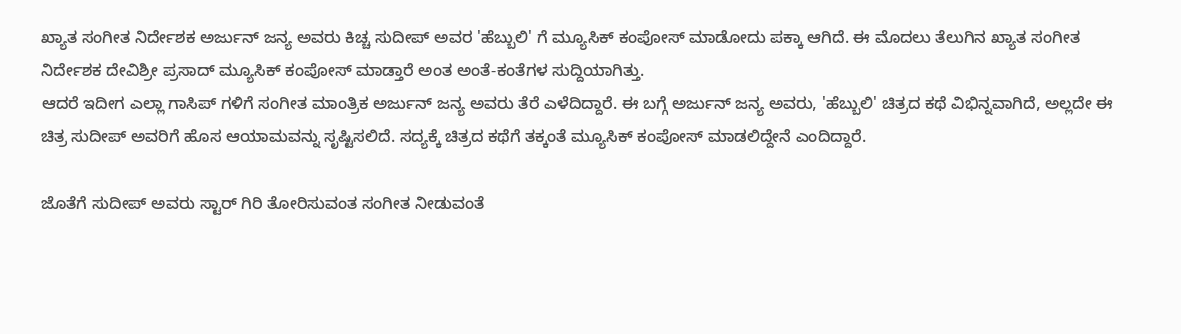ಖ್ಯಾತ ಸಂಗೀತ ನಿರ್ದೇಶಕ ಅರ್ಜುನ್ ಜನ್ಯ ಅವರು ಕಿಚ್ಚ ಸುದೀಪ್ ಅವರ 'ಹೆಬ್ಬುಲಿ' ಗೆ ಮ್ಯೂಸಿಕ್ ಕಂಪೋಸ್ ಮಾಡೋದು ಪಕ್ಕಾ ಆಗಿದೆ. ಈ ಮೊದಲು ತೆಲುಗಿನ ಖ್ಯಾತ ಸಂಗೀತ ನಿರ್ದೇಶಕ ದೇವಿಶ್ರೀ ಪ್ರಸಾದ್ ಮ್ಯೂಸಿಕ್ ಕಂಪೋಸ್ ಮಾಡ್ತಾರೆ ಅಂತ ಅಂತೆ-ಕಂತೆಗಳ ಸುದ್ದಿಯಾಗಿತ್ತು.
ಆದರೆ ಇದೀಗ ಎಲ್ಲಾ ಗಾಸಿಪ್ ಗಳಿಗೆ ಸಂಗೀತ ಮಾಂತ್ರಿಕ ಅರ್ಜುನ್ ಜನ್ಯ ಅವರು ತೆರೆ ಎಳೆದಿದ್ದಾರೆ. ಈ ಬಗ್ಗೆ ಅರ್ಜುನ್ ಜನ್ಯ ಅವರು, 'ಹೆಬ್ಬುಲಿ' ಚಿತ್ರದ ಕಥೆ ವಿಭಿನ್ನವಾಗಿದೆ, ಅಲ್ಲದೇ ಈ ಚಿತ್ರ ಸುದೀಪ್ ಅವರಿಗೆ ಹೊಸ ಆಯಾಮವನ್ನು ಸೃಷ್ಟಿಸಲಿದೆ. ಸದ್ಯಕ್ಕೆ ಚಿತ್ರದ ಕಥೆಗೆ ತಕ್ಕಂತೆ ಮ್ಯೂಸಿಕ್ ಕಂಪೋಸ್ ಮಾಡಲಿದ್ದೇನೆ ಎಂದಿದ್ದಾರೆ.

ಜೊತೆಗೆ ಸುದೀಪ್ ಅವರು ಸ್ಟಾರ್ ಗಿರಿ ತೋರಿಸುವಂತ ಸಂಗೀತ ನೀಡುವಂತೆ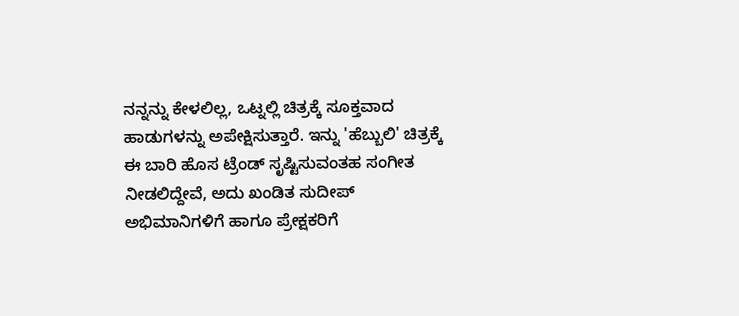ನನ್ನನ್ನು ಕೇಳಲಿಲ್ಲ, ಒಟ್ನಲ್ಲಿ ಚಿತ್ರಕ್ಕೆ ಸೂಕ್ತವಾದ ಹಾಡುಗಳನ್ನು ಅಪೇಕ್ಷಿಸುತ್ತಾರೆ. ಇನ್ನು 'ಹೆಬ್ಬುಲಿ' ಚಿತ್ರಕ್ಕೆ ಈ ಬಾರಿ ಹೊಸ ಟ್ರೆಂಡ್ ಸೃಷ್ಟಿಸುವಂತಹ ಸಂಗೀತ ನೀಡಲಿದ್ದೇವೆ, ಅದು ಖಂಡಿತ ಸುದೀಪ್ ಅಭಿಮಾನಿಗಳಿಗೆ ಹಾಗೂ ಪ್ರೇಕ್ಷಕರಿಗೆ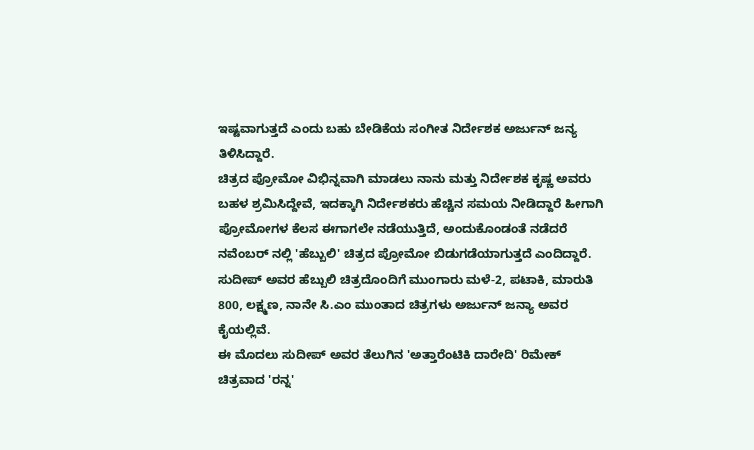ಇಷ್ಟವಾಗುತ್ತದೆ ಎಂದು ಬಹು ಬೇಡಿಕೆಯ ಸಂಗೀತ ನಿರ್ದೇಶಕ ಅರ್ಜುನ್ ಜನ್ಯ ತಿಳಿಸಿದ್ದಾರೆ.
ಚಿತ್ರದ ಪ್ರೋಮೋ ವಿಭಿನ್ನವಾಗಿ ಮಾಡಲು ನಾನು ಮತ್ತು ನಿರ್ದೇಶಕ ಕೃಷ್ಣ ಅವರು ಬಹಳ ಶ್ರಮಿಸಿದ್ದೇವೆ, ಇದಕ್ಕಾಗಿ ನಿರ್ದೇಶಕರು ಹೆಚ್ಚಿನ ಸಮಯ ನೀಡಿದ್ದಾರೆ ಹೀಗಾಗಿ ಪ್ರೋಮೋಗಳ ಕೆಲಸ ಈಗಾಗಲೇ ನಡೆಯುತ್ತಿದೆ, ಅಂದುಕೊಂಡಂತೆ ನಡೆದರೆ ನವೆಂಬರ್ ನಲ್ಲಿ 'ಹೆಬ್ಬುಲಿ' ಚಿತ್ರದ ಪ್ರೋಮೋ ಬಿಡುಗಡೆಯಾಗುತ್ತದೆ ಎಂದಿದ್ದಾರೆ.
ಸುದೀಪ್ ಅವರ ಹೆಬ್ಬುಲಿ ಚಿತ್ರದೊಂದಿಗೆ ಮುಂಗಾರು ಮಳೆ-2, ಪಟಾಕಿ, ಮಾರುತಿ 800, ಲಕ್ಷ್ಮಣ, ನಾನೇ ಸಿ.ಎಂ ಮುಂತಾದ ಚಿತ್ರಗಳು ಅರ್ಜುನ್ ಜನ್ಯಾ ಅವರ ಕೈಯಲ್ಲಿವೆ.
ಈ ಮೊದಲು ಸುದೀಪ್ ಅವರ ತೆಲುಗಿನ 'ಅತ್ತಾರೆಂಟಿಕಿ ದಾರೇದಿ' ರಿಮೇಕ್ ಚಿತ್ರವಾದ 'ರನ್ನ'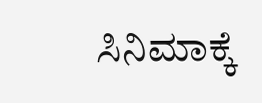ಸಿನಿಮಾಕ್ಕೆ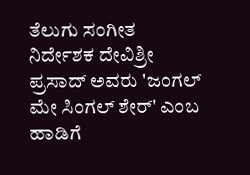ತೆಲುಗು ಸಂಗೀತ ನಿರ್ದೇಶಕ ದೇವಿಶ್ರೀ ಪ್ರಸಾದ್ ಅವರು 'ಜಂಗಲ್ ಮೇ ಸಿಂಗಲ್ ಶೇರ್' ಎಂಬ ಹಾಡಿಗೆ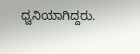ಧ್ವನಿಯಾಗಿದ್ದರು.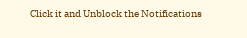Click it and Unblock the Notifications